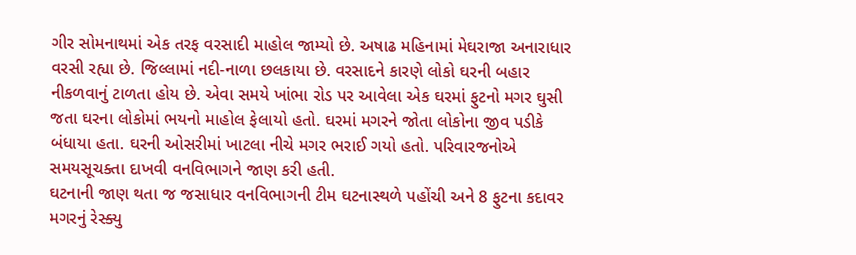ગીર સોમનાથમાં એક તરફ વરસાદી માહોલ જામ્યો છે. અષાઢ મહિનામાં મેઘરાજા અનારાધાર વરસી રહ્યા છે. જિલ્લામાં નદી-નાળા છલકાયા છે. વરસાદને કારણે લોકો ઘરની બહાર નીકળવાનું ટાળતા હોય છે. એવા સમયે ખાંભા રોડ પર આવેલા એક ઘરમાં ફુટનો મગર ઘુસી જતા ઘરના લોકોમાં ભયનો માહોલ ફેલાયો હતો. ઘરમાં મગરને જોતા લોકોના જીવ પડીકે બંધાયા હતા. ઘરની ઓસરીમાં ખાટલા નીચે મગર ભરાઈ ગયો હતો. પરિવારજનોએ સમયસૂચક્તા દાખવી વનવિભાગને જાણ કરી હતી.
ઘટનાની જાણ થતા જ જસાધાર વનવિભાગની ટીમ ઘટનાસ્થળે પહોંચી અને 8 ફુટના કદાવર મગરનું રેસ્ક્યુ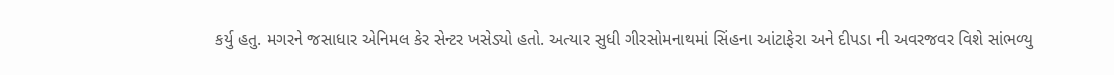કર્યુ હતુ. મગરને જસાધાર એનિમલ કેર સેન્ટર ખસેડ્યો હતો. અત્યાર સુધી ગીરસોમનાથમાં સિંહના આંટાફેરા અને દીપડા ની અવરજવર વિશે સાંભળ્યુ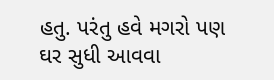હતુ. પરંતુ હવે મગરો પણ ઘર સુધી આવવા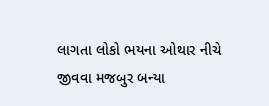લાગતા લોકો ભયના ઓથાર નીચે જીવવા મજબુર બન્યા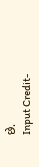છે.
Input Credit-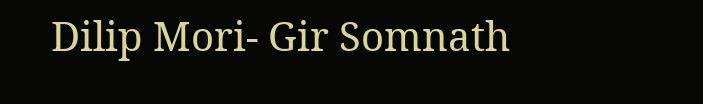Dilip Mori- Gir Somnath